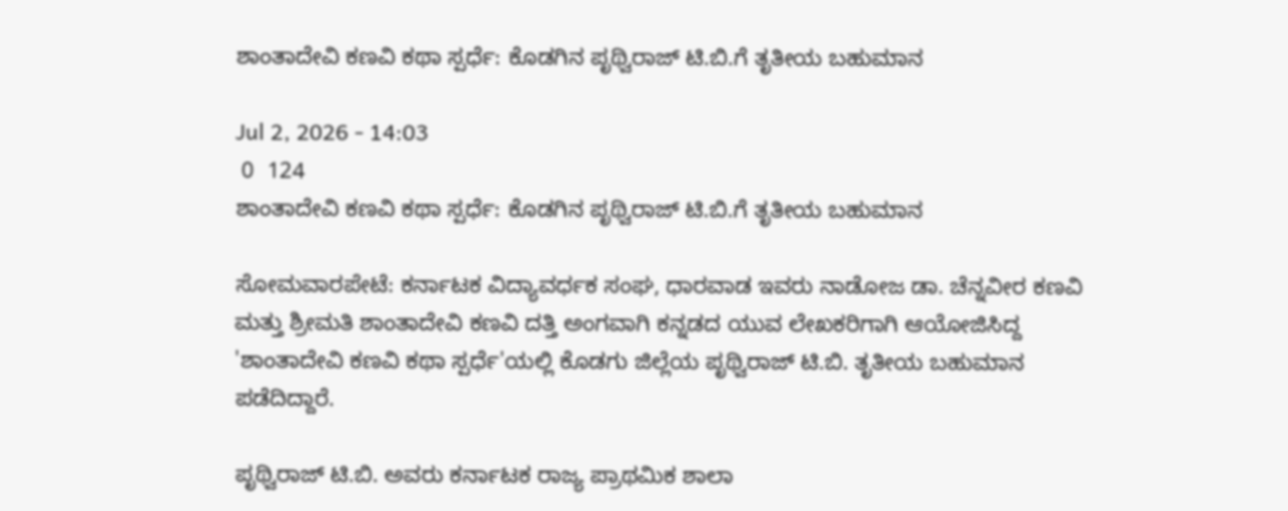ಶಾಂತಾದೇವಿ ಕಣವಿ ಕಥಾ ಸ್ಪರ್ಧೆ: ಕೊಡಗಿನ ಪೃಥ್ವಿರಾಜ್ ಟಿ.ಬಿ.ಗೆ ತೃತೀಯ ಬಹುಮಾನ

Jul 2, 2026 - 14:03
 0  124
ಶಾಂತಾದೇವಿ ಕಣವಿ ಕಥಾ ಸ್ಪರ್ಧೆ: ಕೊಡಗಿನ ಪೃಥ್ವಿರಾಜ್ ಟಿ.ಬಿ.ಗೆ ತೃತೀಯ ಬಹುಮಾನ

ಸೋಮವಾರಪೇಟೆ: ಕರ್ನಾಟಕ ವಿದ್ಯಾವರ್ಧಕ ಸಂಘ, ಧಾರವಾಡ ಇವರು ನಾಡೋಜ ಡಾ. ಚೆನ್ನವೀರ ಕಣವಿ ಮತ್ತು ಶ್ರೀಮತಿ ಶಾಂತಾದೇವಿ ಕಣವಿ ದತ್ತಿ ಅಂಗವಾಗಿ ಕನ್ನಡದ ಯುವ ಲೇಖಕರಿಗಾಗಿ ಆಯೋಜಿಸಿದ್ದ 'ಶಾಂತಾದೇವಿ ಕಣವಿ ಕಥಾ ಸ್ಪರ್ಧೆ'ಯಲ್ಲಿ ಕೊಡಗು ಜಿಲ್ಲೆಯ ಪೃಥ್ವಿರಾಜ್ ಟಿ.ಬಿ. ತೃತೀಯ ಬಹುಮಾನ ಪಡೆದಿದ್ದಾರೆ.

ಪೃಥ್ವಿರಾಜ್ ಟಿ.ಬಿ. ಅವರು ಕರ್ನಾಟಕ ರಾಜ್ಯ ಪ್ರಾಥಮಿಕ ಶಾಲಾ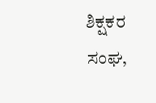ಶಿಕ್ಷಕರ ಸಂಘ,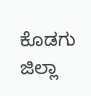ಕೊಡಗು ಜಿಲ್ಲಾ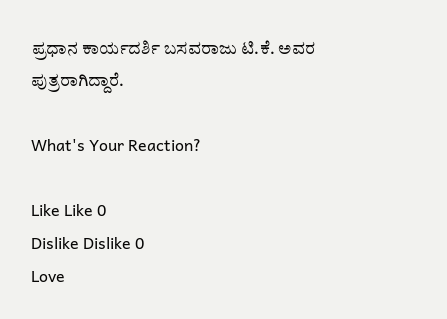ಪ್ರಧಾನ ಕಾರ್ಯದರ್ಶಿ ಬಸವರಾಜು ಟಿ.ಕೆ. ಅವರ ಪುತ್ರರಾಗಿದ್ದಾರೆ.

What's Your Reaction?

Like Like 0
Dislike Dislike 0
Love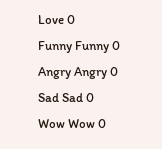Love 0
Funny Funny 0
Angry Angry 0
Sad Sad 0
Wow Wow 0